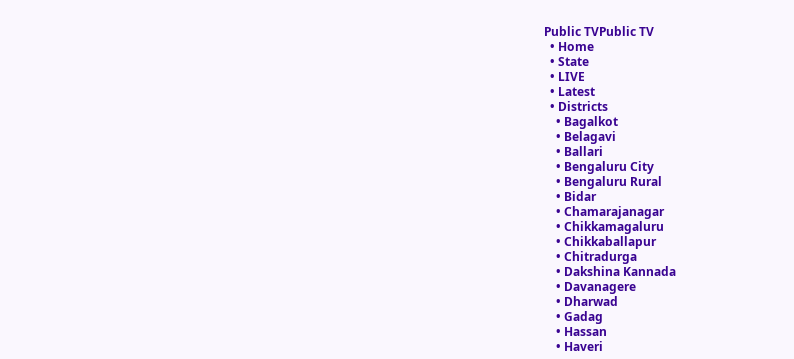Public TVPublic TV
  • Home
  • State
  • LIVE
  • Latest
  • Districts
    • Bagalkot
    • Belagavi
    • Ballari
    • Bengaluru City
    • Bengaluru Rural
    • Bidar
    • Chamarajanagar
    • Chikkamagaluru
    • Chikkaballapur
    • Chitradurga
    • Dakshina Kannada
    • Davanagere
    • Dharwad
    • Gadag
    • Hassan
    • Haveri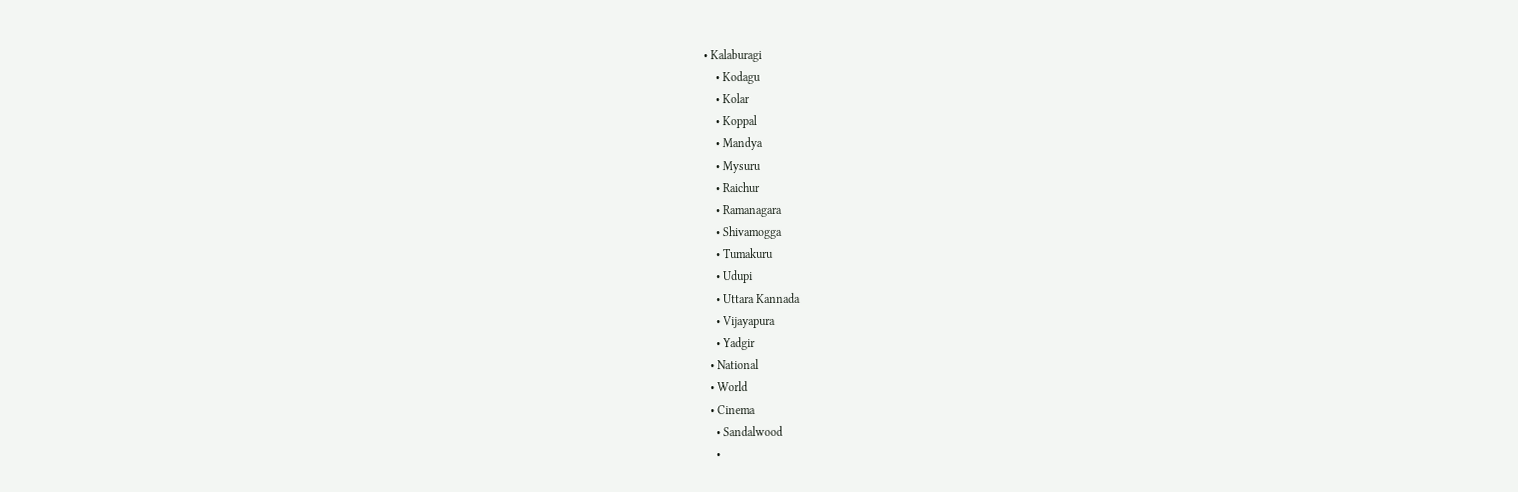• Kalaburagi
    • Kodagu
    • Kolar
    • Koppal
    • Mandya
    • Mysuru
    • Raichur
    • Ramanagara
    • Shivamogga
    • Tumakuru
    • Udupi
    • Uttara Kannada
    • Vijayapura
    • Yadgir
  • National
  • World
  • Cinema
    • Sandalwood
    •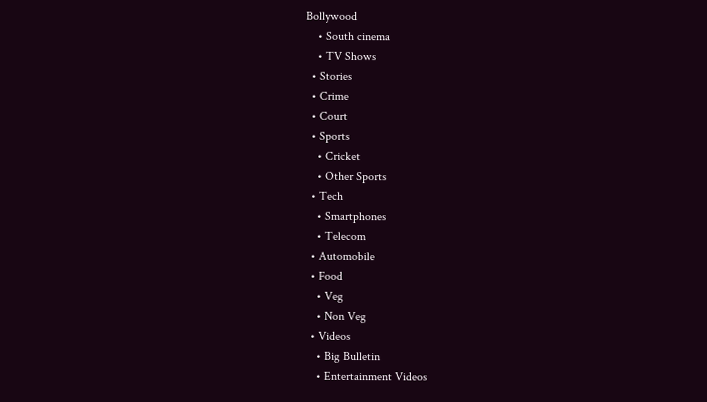Bollywood
    • South cinema
    • TV Shows
  • Stories
  • Crime
  • Court
  • Sports
    • Cricket
    • Other Sports
  • Tech
    • Smartphones
    • Telecom
  • Automobile
  • Food
    • Veg
    • Non Veg
  • Videos
    • Big Bulletin
    • Entertainment Videos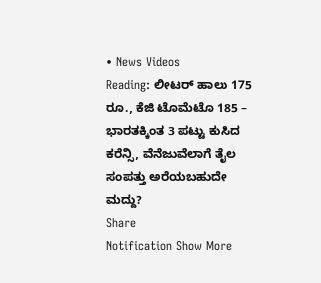• News Videos
Reading: ಲೀಟರ್‌ ಹಾಲು 175 ರೂ., ಕೆಜಿ ಟೊಮೆಟೊ 185 – ಭಾರತಕ್ಕಿಂತ 3 ಪಟ್ಟು ಕುಸಿದ ಕರೆನ್ಸಿ, ವೆನೆಜುವೆಲಾಗೆ ತೈಲ ಸಂಪತ್ತು ಅರೆಯಬಹುದೇ ಮದ್ದು?
Share
Notification Show More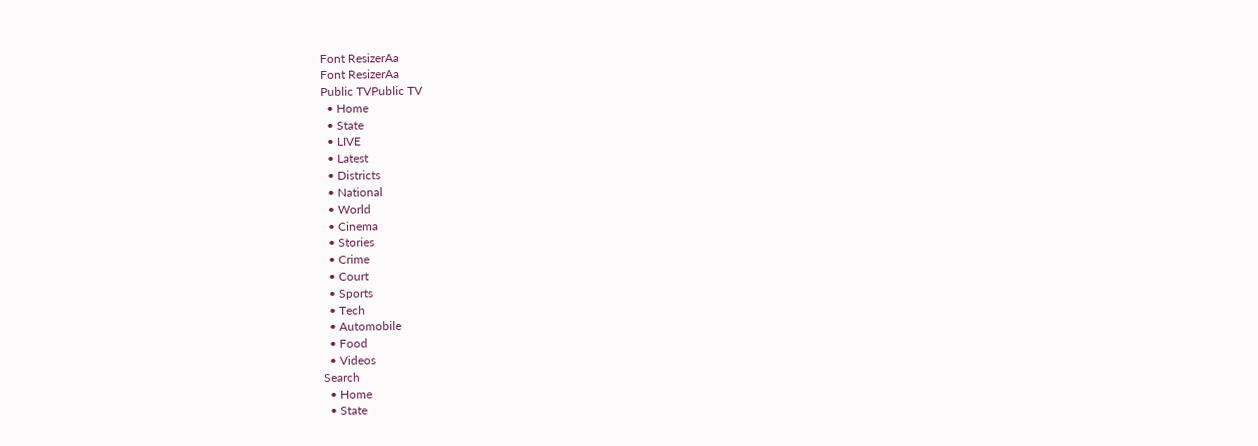Font ResizerAa
Font ResizerAa
Public TVPublic TV
  • Home
  • State
  • LIVE
  • Latest
  • Districts
  • National
  • World
  • Cinema
  • Stories
  • Crime
  • Court
  • Sports
  • Tech
  • Automobile
  • Food
  • Videos
Search
  • Home
  • State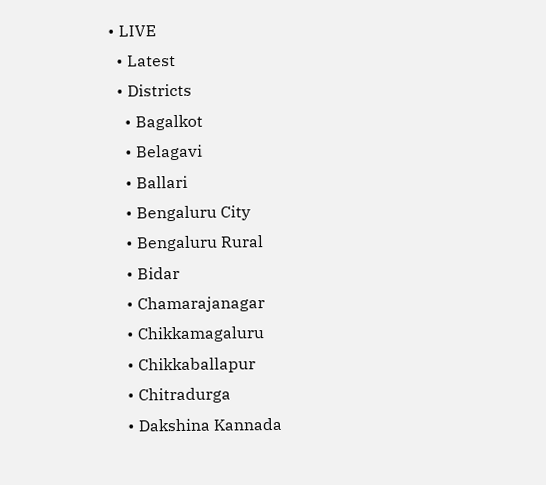• LIVE
  • Latest
  • Districts
    • Bagalkot
    • Belagavi
    • Ballari
    • Bengaluru City
    • Bengaluru Rural
    • Bidar
    • Chamarajanagar
    • Chikkamagaluru
    • Chikkaballapur
    • Chitradurga
    • Dakshina Kannada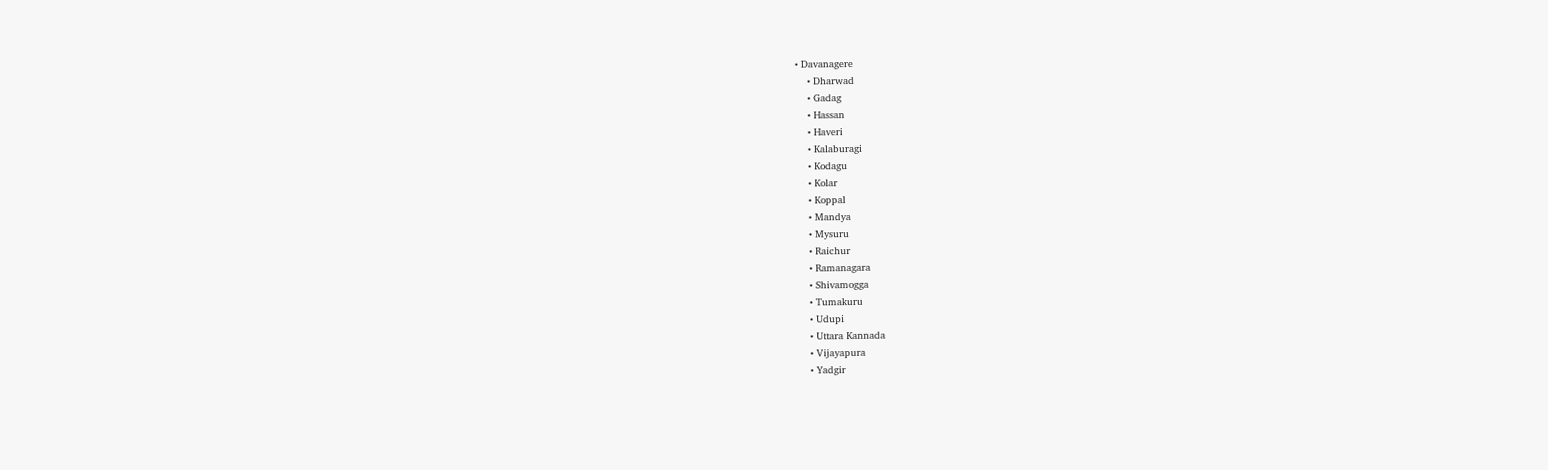• Davanagere
    • Dharwad
    • Gadag
    • Hassan
    • Haveri
    • Kalaburagi
    • Kodagu
    • Kolar
    • Koppal
    • Mandya
    • Mysuru
    • Raichur
    • Ramanagara
    • Shivamogga
    • Tumakuru
    • Udupi
    • Uttara Kannada
    • Vijayapura
    • Yadgir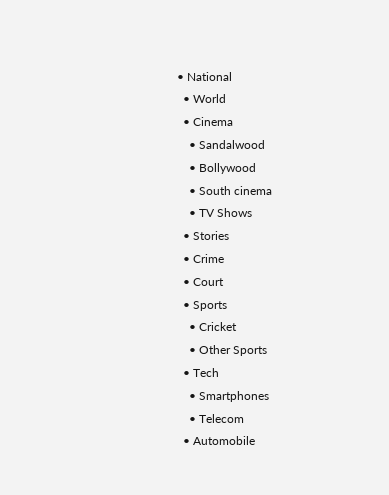• National
  • World
  • Cinema
    • Sandalwood
    • Bollywood
    • South cinema
    • TV Shows
  • Stories
  • Crime
  • Court
  • Sports
    • Cricket
    • Other Sports
  • Tech
    • Smartphones
    • Telecom
  • Automobile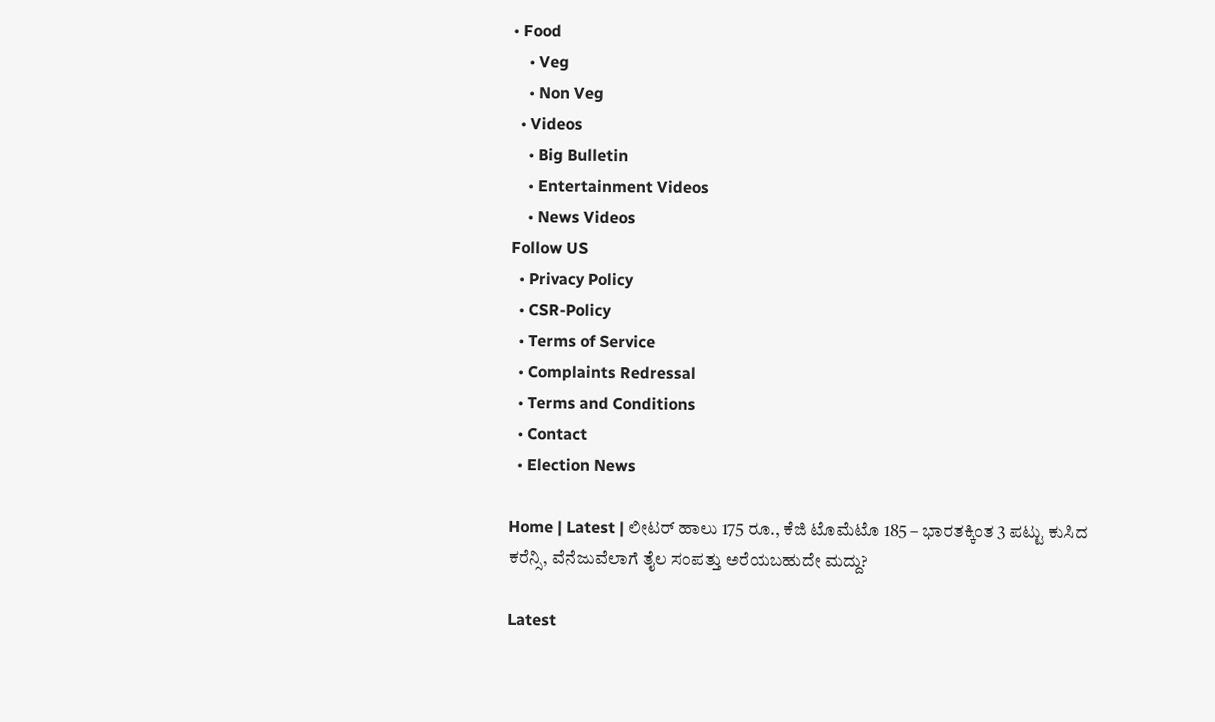• Food
    • Veg
    • Non Veg
  • Videos
    • Big Bulletin
    • Entertainment Videos
    • News Videos
Follow US
  • Privacy Policy
  • CSR-Policy
  • Terms of Service
  • Complaints Redressal
  • Terms and Conditions
  • Contact
  • Election News

Home | Latest | ಲೀಟರ್‌ ಹಾಲು 175 ರೂ., ಕೆಜಿ ಟೊಮೆಟೊ 185 – ಭಾರತಕ್ಕಿಂತ 3 ಪಟ್ಟು ಕುಸಿದ ಕರೆನ್ಸಿ, ವೆನೆಜುವೆಲಾಗೆ ತೈಲ ಸಂಪತ್ತು ಅರೆಯಬಹುದೇ ಮದ್ದು?

Latest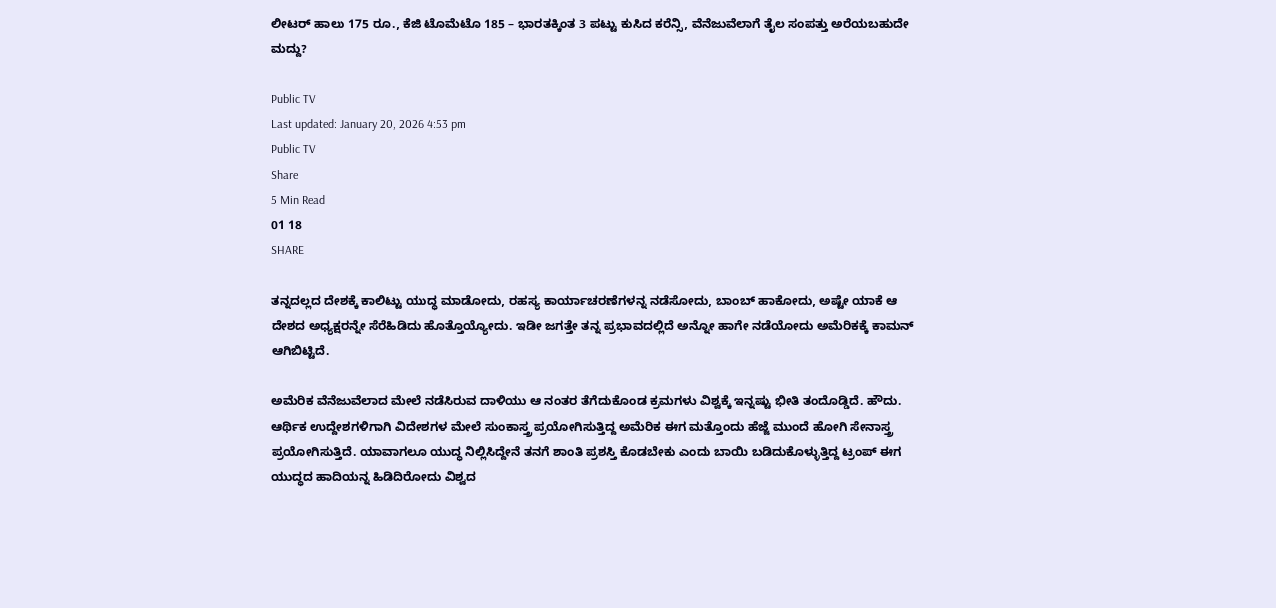ಲೀಟರ್‌ ಹಾಲು 175 ರೂ., ಕೆಜಿ ಟೊಮೆಟೊ 185 – ಭಾರತಕ್ಕಿಂತ 3 ಪಟ್ಟು ಕುಸಿದ ಕರೆನ್ಸಿ, ವೆನೆಜುವೆಲಾಗೆ ತೈಲ ಸಂಪತ್ತು ಅರೆಯಬಹುದೇ ಮದ್ದು?

Public TV
Last updated: January 20, 2026 4:53 pm
Public TV
Share
5 Min Read
01 18
SHARE

ತನ್ನದಲ್ಲದ ದೇಶಕ್ಕೆ ಕಾಲಿಟ್ಟು ಯುದ್ಧ ಮಾಡೋದು, ರಹಸ್ಯ ಕಾರ್ಯಾಚರಣೆಗಳನ್ನ ನಡೆಸೋದು, ಬಾಂಬ್‌ ಹಾಕೋದು, ಅಷ್ಟೇ ಯಾಕೆ ಆ ದೇಶದ ಅಧ್ಯಕ್ಷರನ್ನೇ ಸೆರೆಹಿಡಿದು ಹೊತ್ತೊಯ್ಯೋದು. ಇಡೀ ಜಗತ್ತೇ ತನ್ನ ಪ್ರಭಾವದಲ್ಲಿದೆ ಅನ್ನೋ ಹಾಗೇ ನಡೆಯೋದು ಅಮೆರಿಕಕ್ಕೆ ಕಾಮನ್‌ ಆಗಿಬಿಟ್ಟಿದೆ.

ಅಮೆರಿಕ ವೆನೆಜುವೆಲಾದ ಮೇಲೆ ನಡೆಸಿರುವ ದಾಳಿಯು ಆ ನಂತರ ತೆಗೆದುಕೊಂಡ ಕ್ರಮಗಳು ವಿಶ್ವಕ್ಕೆ ಇನ್ನಷ್ಟು ಭೀತಿ ತಂದೊಡ್ಡಿದೆ. ಹೌದು. ಆರ್ಥಿಕ ಉದ್ದೇಶಗಳಿಗಾಗಿ ವಿದೇಶಗಳ ಮೇಲೆ ಸುಂಕಾಸ್ತ್ರ ಪ್ರಯೋಗಿಸುತ್ತಿದ್ದ ಅಮೆರಿಕ ಈಗ ಮತ್ತೊಂದು ಹೆಜ್ಜೆ ಮುಂದೆ ಹೋಗಿ ಸೇನಾಸ್ತ್ರ ಪ್ರಯೋಗಿಸುತ್ತಿದೆ. ಯಾವಾಗಲೂ ಯುದ್ಧ ನಿಲ್ಲಿಸಿದ್ದೇನೆ ತನಗೆ ಶಾಂತಿ ಪ್ರಶಸ್ತಿ ಕೊಡಬೇಕು ಎಂದು ಬಾಯಿ ಬಡಿದುಕೊಳ್ಳುತ್ತಿದ್ದ ಟ್ರಂಪ್‌ ಈಗ ಯುದ್ಧದ ಹಾದಿಯನ್ನ ಹಿಡಿದಿರೋದು ವಿಶ್ವದ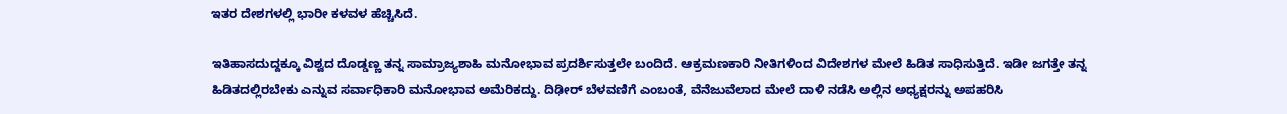ಇತರ ದೇಶಗಳಲ್ಲಿ ಭಾರೀ ಕಳವಳ ಹೆಚ್ಚಿಸಿದೆ.

ಇತಿಹಾಸದುದ್ದಕ್ಕೂ ವಿಶ್ವದ ದೊಡ್ಡಣ್ಣ ತನ್ನ ಸಾಮ್ರಾಜ್ಯಶಾಹಿ ಮನೋಭಾವ ಪ್ರದರ್ಶಿಸುತ್ತಲೇ ಬಂದಿದೆ. ಆಕ್ರಮಣಕಾರಿ ನೀತಿಗಳಿಂದ ವಿದೇಶಗಳ ಮೇಲೆ ಹಿಡಿತ ಸಾಧಿಸುತ್ತಿದೆ. ಇಡೀ ಜಗತ್ತೇ ತನ್ನ ಹಿಡಿತದಲ್ಲಿರಬೇಕು ಎನ್ನುವ ಸರ್ವಾಧಿಕಾರಿ ಮನೋಭಾವ ಅಮೆರಿಕದ್ದು. ದಿಢೀರ್ ಬೆಳವಣಿಗೆ ಎಂಬಂತೆ, ವೆನೆಜುವೆಲಾದ ಮೇಲೆ ದಾಳಿ ನಡೆಸಿ ಅಲ್ಲಿನ ಅಧ್ಯಕ್ಷರನ್ನು ಅಪಹರಿಸಿ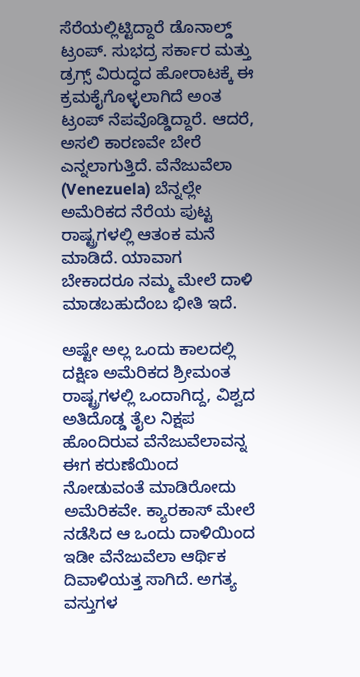ಸೆರೆಯಲ್ಲಿಟ್ಟಿದ್ದಾರೆ ಡೊನಾಲ್ಡ್ ಟ್ರಂಪ್. ಸುಭದ್ರ ಸರ್ಕಾರ ಮತ್ತು ಡ್ರಗ್ಸ್ ವಿರುದ್ಧದ ಹೋರಾಟಕ್ಕೆ ಈ ಕ್ರಮಕೈಗೊಳ್ಳಲಾಗಿದೆ ಅಂತ ಟ್ರಂಪ್ ನೆಪವೊಡ್ಡಿದ್ದಾರೆ. ಆದರೆ, ಅಸಲಿ ಕಾರಣವೇ ಬೇರೆ ಎನ್ನಲಾಗುತ್ತಿದೆ. ವೆನೆಜುವೆಲಾ (Venezuela) ಬೆನ್ನಲ್ಲೇ ಅಮೆರಿಕದ ನೆರೆಯ ಪುಟ್ಟ ರಾಷ್ಟ್ರಗಳಲ್ಲಿ ಆತಂಕ ಮನೆ ಮಾಡಿದೆ. ಯಾವಾಗ ಬೇಕಾದರೂ ನಮ್ಮ ಮೇಲೆ ದಾಳಿ ಮಾಡಬಹುದೆಂಬ ಭೀತಿ ಇದೆ.

ಅಷ್ಟೇ ಅಲ್ಲ ಒಂದು ಕಾಲದಲ್ಲಿ ದಕ್ಷಿಣ ಅಮೆರಿಕದ ಶ್ರೀಮಂತ ರಾಷ್ಟ್ರಗಳಲ್ಲಿ ಒಂದಾಗಿದ್ದ, ವಿಶ್ವದ ಅತಿದೊಡ್ಡ ತೈಲ ನಿಕ್ಷಪ ಹೊಂದಿರುವ ವೆನೆಜುವೆಲಾವನ್ನ ಈಗ ಕರುಣೆಯಿಂದ ನೋಡುವಂತೆ ಮಾಡಿರೋದು ಅಮೆರಿಕವೇ. ಕ್ಯಾರಕಾಸ್‌ ಮೇಲೆ ನಡೆಸಿದ ಆ ಒಂದು ದಾಳಿಯಿಂದ ಇಡೀ ವೆನೆಜುವೆಲಾ ಆರ್ಥಿಕ ದಿವಾಳಿಯತ್ತ ಸಾಗಿದೆ. ಅಗತ್ಯ ವಸ್ತುಗಳ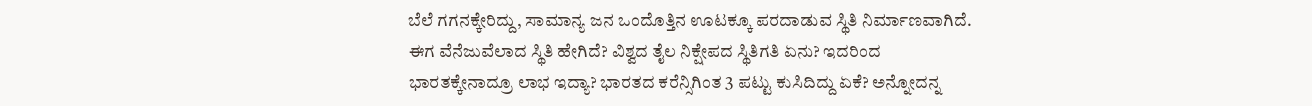ಬೆಲೆ ಗಗನಕ್ಕೇರಿದ್ದು, ಸಾಮಾನ್ಯ ಜನ ಒಂದೊತ್ತಿನ ಊಟಕ್ಕೂ ಪರದಾಡುವ ಸ್ಥಿತಿ ನಿರ್ಮಾಣವಾಗಿದೆ. ಈಗ ವೆನೆಜುವೆಲಾದ ಸ್ಥಿತಿ ಹೇಗಿದೆ? ವಿಶ್ವದ ತೈಲ ನಿಕ್ಷೇಪದ ಸ್ಥಿತಿಗತಿ ಏನು? ಇದರಿಂದ ಭಾರತಕ್ಕೇನಾದ್ರೂ ಲಾಭ ಇದ್ಯಾ? ಭಾರತದ ಕರೆನ್ಸಿಗಿಂತ 3 ಪಟ್ಟು ಕುಸಿದಿದ್ದು ಏಕೆ? ಅನ್ನೋದನ್ನ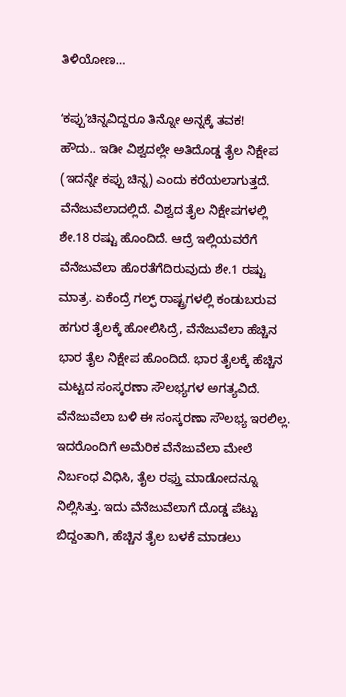ತಿಳಿಯೋಣ…

ʻಕಪ್ಪುʼಚಿನ್ನವಿದ್ದರೂ ತಿನ್ನೋ ಅನ್ನಕ್ಕೆ ತವಕ!
ಹೌದು.. ಇಡೀ ವಿಶ್ವದಲ್ಲೇ ಅತಿದೊಡ್ಡ ತೈಲ ನಿಕ್ಷೇಪ (ಇದನ್ನೇ ಕಪ್ಪು ಚಿನ್ನ) ಎಂದು ಕರೆಯಲಾಗುತ್ತದೆ. ವೆನೆಜುವೆಲಾದಲ್ಲಿದೆ. ವಿಶ್ವದ ತೈಲ ನಿಕ್ಷೇಪಗಳಲ್ಲಿ ಶೇ.18 ರಷ್ಟು ಹೊಂದಿದೆ. ಆದ್ರೆ ಇಲ್ಲಿಯವರೆಗೆ ವೆನೆಜುವೆಲಾ ಹೊರತೆಗೆದಿರುವುದು ಶೇ.1 ರಷ್ಟು‌ ಮಾತ್ರ. ಏಕೆಂದ್ರೆ ಗಲ್ಫ್‌ ರಾಷ್ಟ್ರಗಳಲ್ಲಿ ಕಂಡುಬರುವ ಹಗುರ ತೈಲಕ್ಕೆ ಹೋಲಿಸಿದ್ರೆ, ವೆನೆಜುವೆಲಾ ಹೆಚ್ಚಿನ ಭಾರ ತೈಲ ನಿಕ್ಷೇಪ ಹೊಂದಿದೆ. ಭಾರ ತೈಲಕ್ಕೆ ಹೆಚ್ಚಿನ ಮಟ್ಟದ ಸಂಸ್ಕರಣಾ ಸೌಲಭ್ಯಗಳ ಅಗತ್ಯವಿದೆ. ವೆನೆಜುವೆಲಾ ಬಳಿ ಈ ಸಂಸ್ಕರಣಾ ಸೌಲಭ್ಯ ಇರಲಿಲ್ಲ. ಇದರೊಂದಿಗೆ ಅಮೆರಿಕ ವೆನೆಜುವೆಲಾ ಮೇಲೆ ನಿರ್ಬಂಧ ವಿಧಿಸಿ, ತೈಲ ರಫ್ತು ಮಾಡೋದನ್ನೂ ನಿಲ್ಲಿಸಿತ್ತು. ಇದು ವೆನೆಜುವೆಲಾಗೆ ದೊಡ್ಡ ಪೆಟ್ಟು ಬಿದ್ದಂತಾಗಿ, ಹೆಚ್ಚಿನ ತೈಲ ಬಳಕೆ ಮಾಡಲು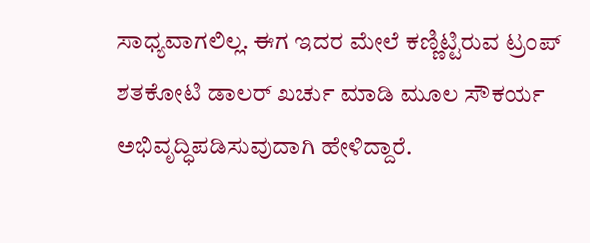ಸಾಧ್ಯವಾಗಲಿಲ್ಲ. ಈಗ ಇದರ ಮೇಲೆ ಕಣ್ಣಿಟ್ಟಿರುವ ಟ್ರಂಪ್‌ ಶತಕೋಟಿ ಡಾಲರ್‌ ಖರ್ಚು ಮಾಡಿ ಮೂಲ ಸೌಕರ್ಯ ಅಭಿವೃದ್ಧಿಪಡಿಸುವುದಾಗಿ ಹೇಳಿದ್ದಾರೆ.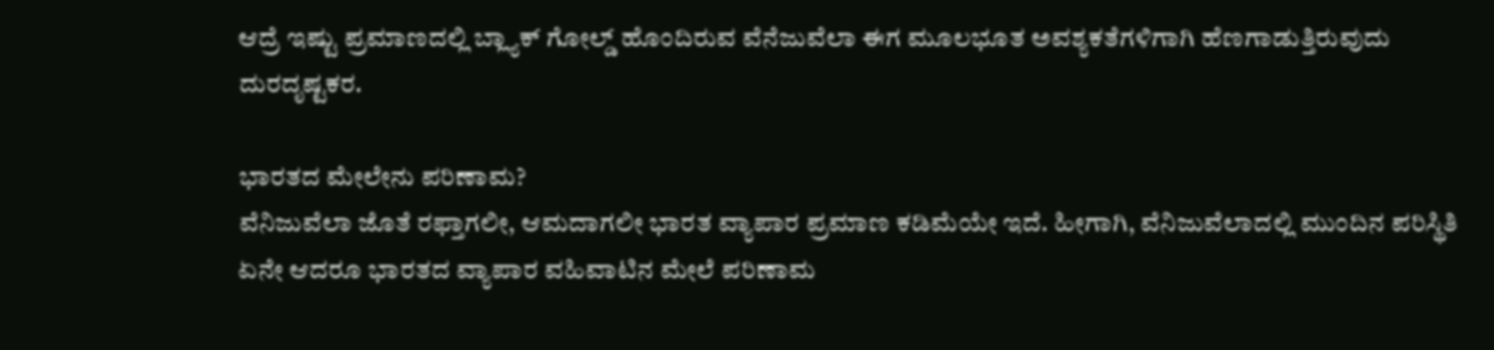ಆದ್ರೆ ಇಷ್ಟು ಪ್ರಮಾಣದಲ್ಲಿ ಬ್ಲ್ಯಾಕ್‌ ಗೋಲ್ಡ್‌ ಹೊಂದಿರುವ ವೆನೆಜುವೆಲಾ ಈಗ ಮೂಲಭೂತ ಅವಶ್ಯಕತೆಗಳಿಗಾಗಿ ಹೆಣಗಾಡುತ್ತಿರುವುದು ದುರದೃಷ್ಟಕರ.

ಭಾರತದ ಮೇಲೇನು ಪರಿಣಾಮ?
ವೆನಿಜುವೆಲಾ ಜೊತೆ ರಫ್ತಾಗಲೀ, ಆಮದಾಗಲೀ ಭಾರತ ವ್ಯಾಪಾರ ಪ್ರಮಾಣ ಕಡಿಮೆಯೇ ಇದೆ. ಹೀಗಾಗಿ, ವೆನಿಜುವೆಲಾದಲ್ಲಿ ಮುಂದಿನ ಪರಿಸ್ಥಿತಿ ಏನೇ ಆದರೂ ಭಾರತದ ವ್ಯಾಪಾರ ವಹಿವಾಟಿನ ಮೇಲೆ ಪರಿಣಾಮ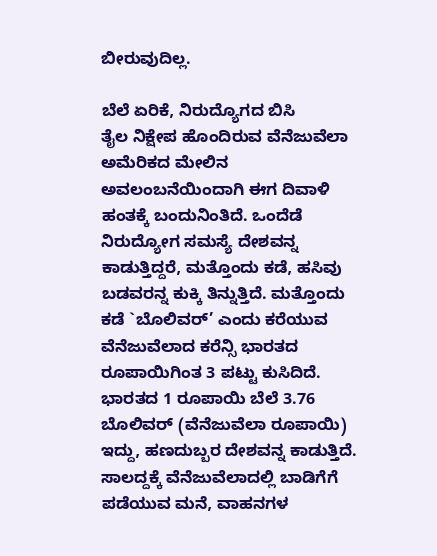ಬೀರುವುದಿಲ್ಲ.

ಬೆಲೆ ಏರಿಕೆ, ನಿರುದ್ಯೊಗದ ಬಿಸಿ
ತೈಲ ನಿಕ್ಷೇಪ ಹೊಂದಿರುವ ವೆನೆಜುವೆಲಾ ಅಮೆರಿಕದ ಮೇಲಿನ ಅವಲಂಬನೆಯಿಂದಾಗಿ ಈಗ ದಿವಾಳಿ ಹಂತಕ್ಕೆ ಬಂದುನಿಂತಿದೆ. ಒಂದೆಡೆ ನಿರುದ್ಯೋಗ ಸಮಸ್ಯೆ ದೇಶವನ್ನ ಕಾಡುತ್ತಿದ್ದರೆ, ಮತ್ತೊಂದು ಕಡೆ, ಹಸಿವು ಬಡವರನ್ನ ಕುಕ್ಕಿ ತಿನ್ನುತ್ತಿದೆ. ಮತ್ತೊಂದು ಕಡೆ `ಬೊಲಿವರ್’ ಎಂದು ಕರೆಯುವ ವೆನೆಜುವೆಲಾದ ಕರೆನ್ಸಿ ಭಾರತದ ರೂಪಾಯಿಗಿಂತ 3 ಪಟ್ಟು ಕುಸಿದಿದೆ. ಭಾರತದ 1 ರೂಪಾಯಿ ಬೆಲೆ 3.76 ಬೊಲಿವರ್‌ (ವೆನೆಜುವೆಲಾ ರೂಪಾಯಿ) ಇದ್ದು, ಹಣದುಬ್ಬರ ದೇಶವನ್ನ ಕಾಡುತ್ತಿದೆ. ಸಾಲದ್ದಕ್ಕೆ ವೆನೆಜುವೆಲಾದಲ್ಲಿ ಬಾಡಿಗೆಗೆ ಪಡೆಯುವ ಮನೆ, ವಾಹನಗಳ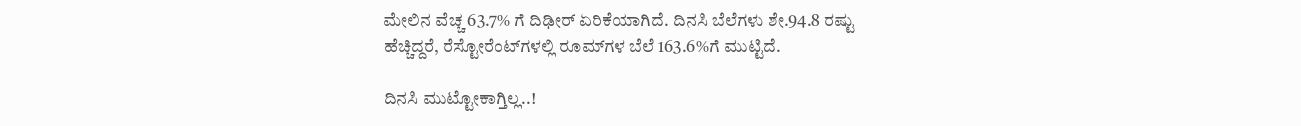ಮೇಲಿನ ವೆಚ್ಚ 63.7% ಗೆ ದಿಢೀರ್‌ ಏರಿಕೆಯಾಗಿದೆ. ದಿನಸಿ ಬೆಲೆಗಳು ಶೇ.94.8 ರಷ್ಟು ಹೆಚ್ಚಿದ್ದರೆ, ರೆಸ್ಟೋರೆಂಟ್‌ಗಳಲ್ಲಿ ರೂಮ್‌ಗಳ ಬೆಲೆ 163.6%ಗೆ ಮುಟ್ಟಿದೆ.

ದಿನಸಿ ಮುಟ್ಟೋಕಾಗ್ತಿಲ್ಲ..!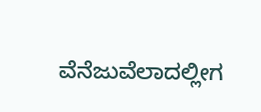ವೆನೆಜುವೆಲಾದಲ್ಲೀಗ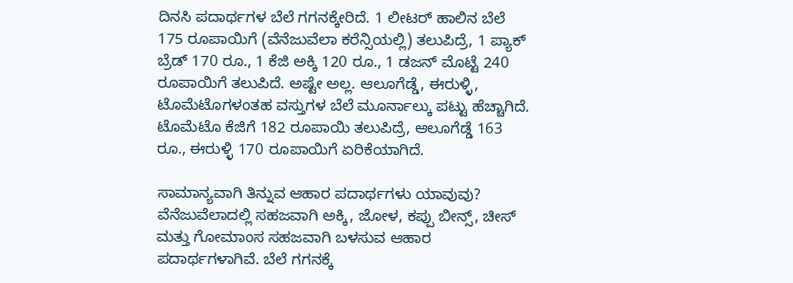ದಿನಸಿ ಪದಾರ್ಥಗಳ ಬೆಲೆ ಗಗನಕ್ಕೇರಿದೆ. 1 ಲೀಟರ್‌ ಹಾಲಿನ ಬೆಲೆ 175 ರೂಪಾಯಿಗೆ (ವೆನೆಜುವೆಲಾ ಕರೆನ್ಸಿಯಲ್ಲಿ) ತಲುಪಿದ್ರೆ, 1 ಪ್ಯಾಕ್‌ ಬ್ರೆಡ್‌ 170 ರೂ., 1 ಕೆಜಿ ಅಕ್ಕಿ 120 ರೂ., 1 ಡಜನ್‌ ಮೊಟ್ಟೆ 240 ರೂಪಾಯಿಗೆ ತಲುಪಿದೆ. ಅಷ್ಟೇ ಅಲ್ಲ. ಆಲೂಗೆಡ್ಡೆ, ಈರುಳ್ಳಿ, ಟೊಮೆಟೊಗಳಂತಹ ವಸ್ತುಗಳ ಬೆಲೆ ಮೂರ್ನಾಲ್ಕು ಪಟ್ಟು ಹೆಚ್ಚಾಗಿದೆ. ಟೊಮೆಟೊ ಕೆಜಿಗೆ 182 ರೂಪಾಯಿ ತಲುಪಿದ್ರೆ, ಆಲೂಗೆಡ್ಡೆ 163 ರೂ., ಈರುಳ್ಳಿ 170 ರೂಪಾಯಿಗೆ ಏರಿಕೆಯಾಗಿದೆ.

ಸಾಮಾನ್ಯವಾಗಿ ತಿನ್ನುವ ಆಹಾರ ಪದಾರ್ಥಗಳು ಯಾವುವು?
ವೆನೆಜುವೆಲಾದಲ್ಲಿ ಸಹಜವಾಗಿ ಅಕ್ಕಿ, ಜೋಳ, ಕಪ್ಪು ಬೀನ್ಸ್, ಚೀಸ್ ಮತ್ತು ಗೋಮಾಂಸ ಸಹಜವಾಗಿ ಬಳಸುವ ಆಹಾರ ಪದಾರ್ಥಗಳಾಗಿವೆ. ಬೆಲೆ ಗಗನಕ್ಕೆ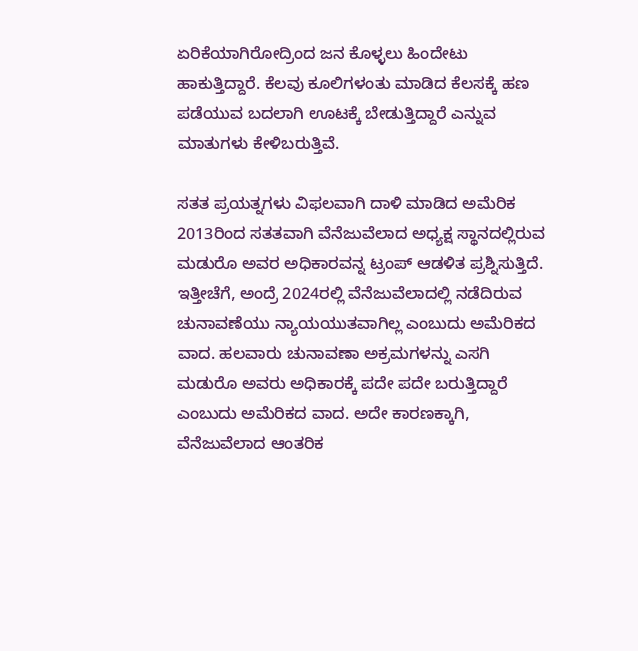ಏರಿಕೆಯಾಗಿರೋದ್ರಿಂದ ಜನ ಕೊಳ್ಳಲು ಹಿಂದೇಟು ಹಾಕುತ್ತಿದ್ದಾರೆ. ಕೆಲವು ಕೂಲಿಗಳಂತು ಮಾಡಿದ ಕೆಲಸಕ್ಕೆ ಹಣ ಪಡೆಯುವ ಬದಲಾಗಿ ಊಟಕ್ಕೆ ಬೇಡುತ್ತಿದ್ದಾರೆ ಎನ್ನುವ ಮಾತುಗಳು ಕೇಳಿಬರುತ್ತಿವೆ.

ಸತತ ಪ್ರಯತ್ನಗಳು ವಿಫಲವಾಗಿ ದಾಳಿ ಮಾಡಿದ ಅಮೆರಿಕ
2013ರಿಂದ ಸತತವಾಗಿ ವೆನೆಜುವೆಲಾದ ಅಧ್ಯಕ್ಷ ಸ್ಥಾನದಲ್ಲಿರುವ ಮಡುರೊ ಅವರ ಅಧಿಕಾರವನ್ನ ಟ್ರಂಪ್ ಆಡಳಿತ ಪ್ರಶ್ನಿಸುತ್ತಿದೆ. ಇತ್ತೀಚೆಗೆ, ಅಂದ್ರೆ 2024ರಲ್ಲಿ ವೆನೆಜುವೆಲಾದಲ್ಲಿ ನಡೆದಿರುವ ಚುನಾವಣೆಯು ನ್ಯಾಯಯುತವಾಗಿಲ್ಲ ಎಂಬುದು ಅಮೆರಿಕದ ವಾದ. ಹಲವಾರು ಚುನಾವಣಾ ಅಕ್ರಮಗಳನ್ನು ಎಸಗಿ ಮಡುರೊ ಅವರು ಅಧಿಕಾರಕ್ಕೆ ಪದೇ ಪದೇ ಬರುತ್ತಿದ್ದಾರೆ ಎಂಬುದು ಅಮೆರಿಕದ ವಾದ. ಅದೇ ಕಾರಣಕ್ಕಾಗಿ, ವೆನೆಜುವೆಲಾದ ಆಂತರಿಕ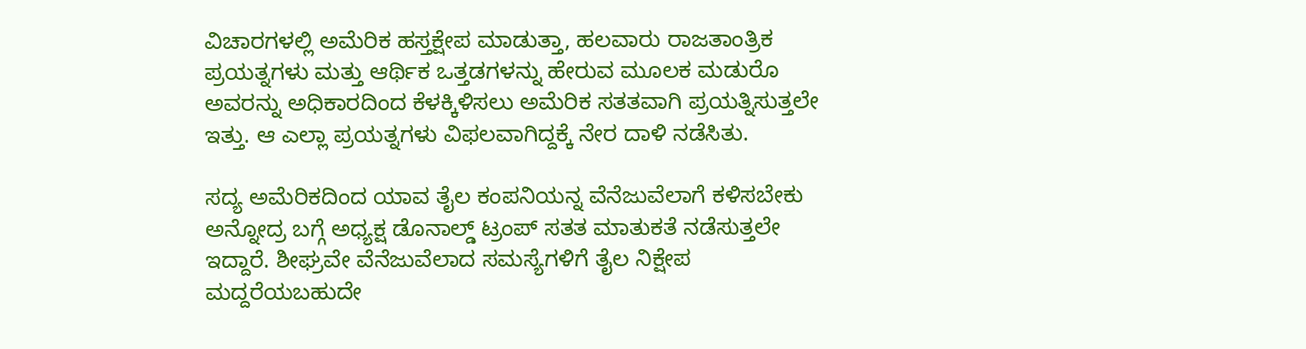ವಿಚಾರಗಳಲ್ಲಿ ಅಮೆರಿಕ ಹಸ್ತಕ್ಷೇಪ ಮಾಡುತ್ತಾ, ಹಲವಾರು ರಾಜತಾಂತ್ರಿಕ ಪ್ರಯತ್ನಗಳು ಮತ್ತು ಆರ್ಥಿಕ ಒತ್ತಡಗಳನ್ನು ಹೇರುವ ಮೂಲಕ ಮಡುರೊ ಅವರನ್ನು ಅಧಿಕಾರದಿಂದ ಕೆಳಕ್ಕಿಳಿಸಲು ಅಮೆರಿಕ ಸತತವಾಗಿ ಪ್ರಯತ್ನಿಸುತ್ತಲೇ ಇತ್ತು. ಆ ಎಲ್ಲಾ ಪ್ರಯತ್ನಗಳು ವಿಫಲವಾಗಿದ್ದಕ್ಕೆ ನೇರ ದಾಳಿ ನಡೆಸಿತು.

ಸದ್ಯ ಅಮೆರಿಕದಿಂದ ಯಾವ ತೈಲ ಕಂಪನಿಯನ್ನ ವೆನೆಜುವೆಲಾಗೆ ಕಳಿಸಬೇಕು ಅನ್ನೋದ್ರ ಬಗ್ಗೆ ಅಧ್ಯಕ್ಷ ಡೊನಾಲ್ಡ್‌ ಟ್ರಂಪ್‌ ಸತತ ಮಾತುಕತೆ ನಡೆಸುತ್ತಲೇ ಇದ್ದಾರೆ. ಶೀಘ್ರವೇ ವೆನೆಜುವೆಲಾದ ಸಮಸ್ಯೆಗಳಿಗೆ ತೈಲ ನಿಕ್ಷೇಪ ಮದ್ದರೆಯಬಹುದೇ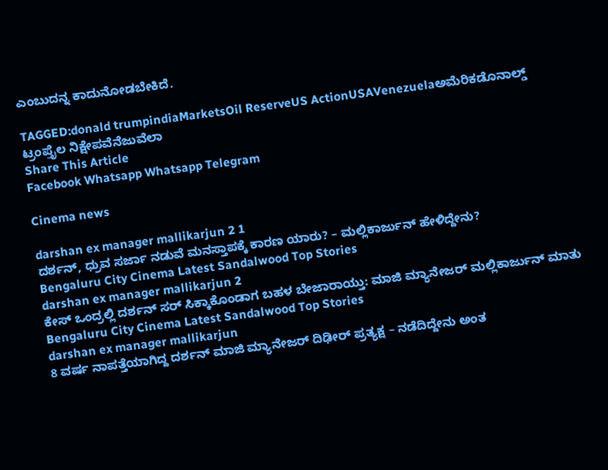ಎಂಬುದನ್ನ ಕಾದುನೋಡಬೇಕಿದೆ.

TAGGED:donald trumpindiaMarketsOil ReserveUS ActionUSAVenezuelaಅಮೆರಿಕಡೊನಾಲ್ಡ್ ಟ್ರಂಪ್ತೈಲ ನಿಕ್ಷೇಪವೆನೆಜುವೆಲಾ
Share This Article
Facebook Whatsapp Whatsapp Telegram

Cinema news

darshan ex manager mallikarjun 2 1
ದರ್ಶನ್‌, ಧ್ರುವ ಸರ್ಜಾ ನಡುವೆ ಮನಸ್ತಾಪಕ್ಕೆ ಕಾರಣ ಯಾರು? – ಮಲ್ಲಿಕಾರ್ಜುನ್‌ ಹೇಳಿದ್ದೇನು?
Bengaluru City Cinema Latest Sandalwood Top Stories
darshan ex manager mallikarjun 2
ಕೇಸ್‌ ಒಂದ್ರಲ್ಲಿ ದರ್ಶನ್‌ ಸರ್‌ ಸಿಕ್ಕಾಕೊಂಡಾಗ ಬಹಳ ಬೇಜಾರಾಯ್ತು: ಮಾಜಿ ಮ್ಯಾನೇಜರ್‌ ಮಲ್ಲಿಕಾರ್ಜುನ್‌ ಮಾತು
Bengaluru City Cinema Latest Sandalwood Top Stories
darshan ex manager mallikarjun
8 ವರ್ಷ ನಾಪತ್ತೆಯಾಗಿದ್ದ ದರ್ಶನ್‌ ಮಾಜಿ ಮ್ಯಾನೇಜರ್‌ ದಿಢೀರ್‌ ಪ್ರತ್ಯಕ್ಷ – ನಡೆದಿದ್ದೇನು ಅಂತ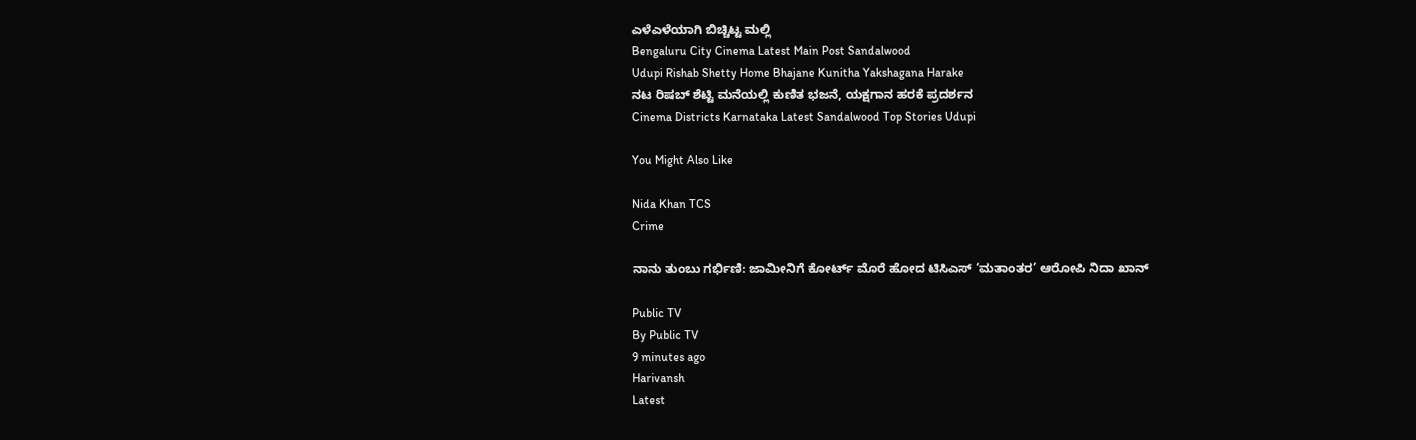ಎಳೆಎಳೆಯಾಗಿ ಬಿಚ್ಚಿಟ್ಟ ಮಲ್ಲಿ
Bengaluru City Cinema Latest Main Post Sandalwood
Udupi Rishab Shetty Home Bhajane Kunitha Yakshagana Harake
ನಟ ರಿಷಬ್ ಶೆಟ್ಟಿ ಮನೆಯಲ್ಲಿ ಕುಣಿತ ಭಜನೆ, ಯಕ್ಷಗಾನ ಹರಕೆ ಪ್ರದರ್ಶನ
Cinema Districts Karnataka Latest Sandalwood Top Stories Udupi

You Might Also Like

Nida Khan TCS
Crime

ನಾನು ತುಂಬು ಗರ್ಭಿಣಿ: ಜಾಮೀನಿಗೆ ಕೋರ್ಟ್‌ ಮೊರೆ ಹೋದ ಟಿಸಿಎಸ್‌ ‘ಮತಾಂತರ’ ಆರೋಪಿ ನಿದಾ ಖಾನ್‌

Public TV
By Public TV
9 minutes ago
Harivansh
Latest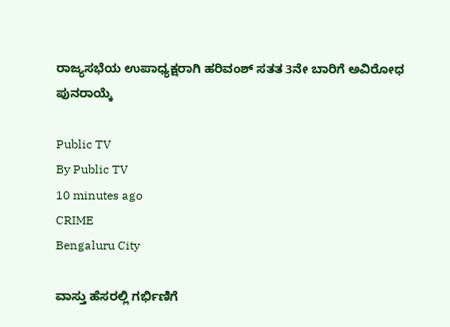ರಾಜ್ಯಸಭೆಯ ಉಪಾಧ್ಯಕ್ಷರಾಗಿ ಹರಿವಂಶ್ ಸತತ 3ನೇ ಬಾರಿಗೆ ಅವಿರೋಧ ಪುನರಾಯ್ಕೆ

Public TV
By Public TV
10 minutes ago
CRIME
Bengaluru City

ವಾಸ್ತು ಹೆಸರಲ್ಲಿ ಗರ್ಭಿಣಿಗೆ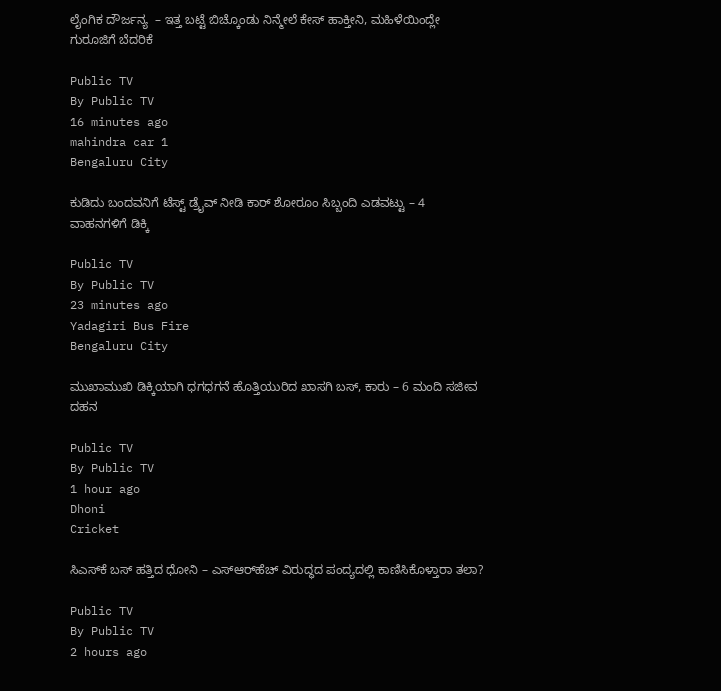ಲೈಂಗಿಕ ದೌರ್ಜನ್ಯ  – ಇತ್ತ ಬಟ್ಟೆ ಬಿಚ್ಕೊಂಡು ನಿನ್ಮೇಲೆ ಕೇಸ್ ಹಾಕ್ತೀನಿ, ಮಹಿಳೆಯಿಂದ್ಲೇ ಗುರೂಜಿಗೆ ಬೆದರಿಕೆ

Public TV
By Public TV
16 minutes ago
mahindra car 1
Bengaluru City

ಕುಡಿದು ಬಂದವನಿಗೆ ಟೆಸ್ಟ್ ಡ್ರೈವ್ ನೀಡಿ ಕಾರ್ ಶೋರೂಂ ಸಿಬ್ಬಂದಿ ಎಡವಟ್ಟು – 4 ವಾಹನಗಳಿಗೆ ಡಿಕ್ಕಿ

Public TV
By Public TV
23 minutes ago
Yadagiri Bus Fire
Bengaluru City

ಮುಖಾಮುಖಿ ಡಿಕ್ಕಿಯಾಗಿ ಧಗಧಗನೆ ಹೊತ್ತಿಯುರಿದ ಖಾಸಗಿ ಬಸ್‌, ಕಾರು – 6 ಮಂದಿ ಸಜೀವ ದಹನ

Public TV
By Public TV
1 hour ago
Dhoni
Cricket

ಸಿಎಸ್‌ಕೆ ಬಸ್ ಹತ್ತಿದ ಧೋನಿ – ಎಸ್‌ಆರ್‌ಹೆಚ್ ವಿರುದ್ಧದ ಪಂದ್ಯದಲ್ಲಿ ಕಾಣಿಸಿಕೊಳ್ತಾರಾ ತಲಾ?

Public TV
By Public TV
2 hours ago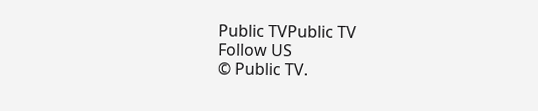Public TVPublic TV
Follow US
© Public TV.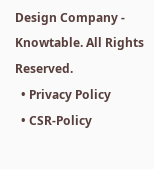Design Company - Knowtable. All Rights Reserved.
  • Privacy Policy
  • CSR-Policy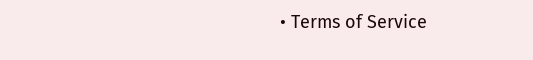• Terms of Service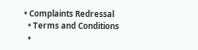• Complaints Redressal
  • Terms and Conditions
  •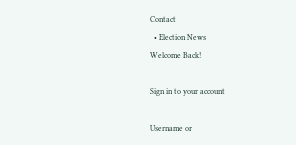Contact
  • Election News
Welcome Back!

Sign in to your account

Username or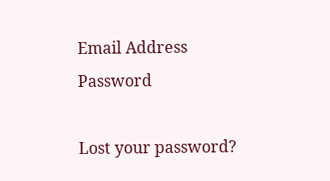Email Address
Password

Lost your password?